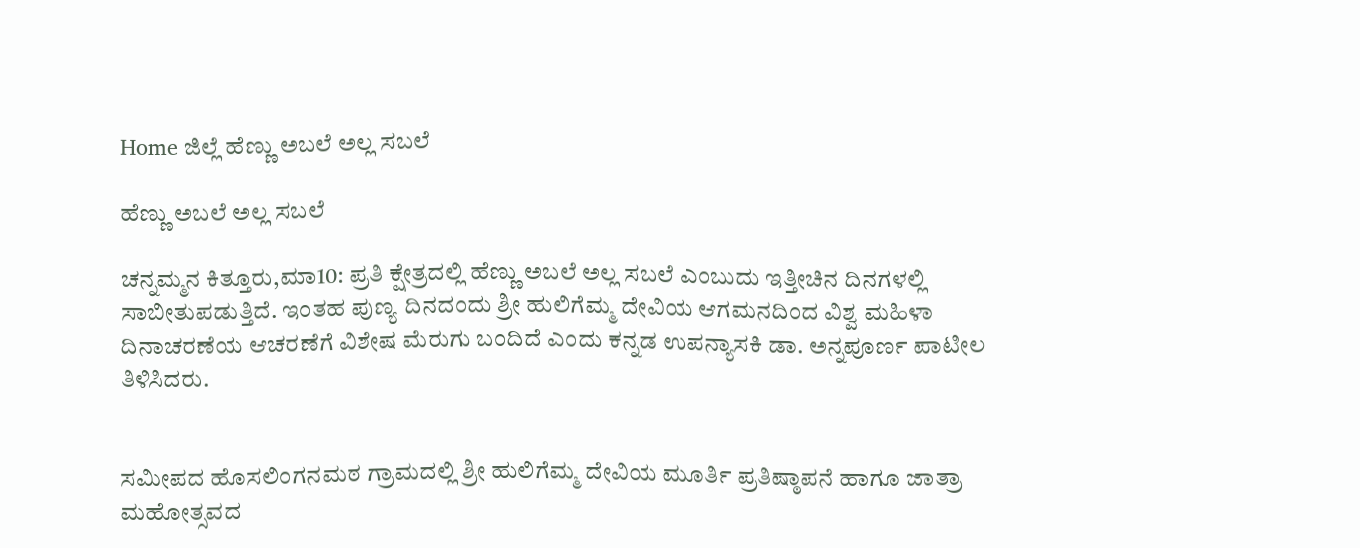Home ಜಿಲ್ಲೆ ಹೆಣ್ಣು ಅಬಲೆ ಅಲ್ಲ ಸಬಲೆ

ಹೆಣ್ಣು ಅಬಲೆ ಅಲ್ಲ ಸಬಲೆ

ಚನ್ನಮ್ಮನ ಕಿತ್ತೂರು,ಮಾ10: ಪ್ರತಿ ಕ್ಷೇತ್ರದಲ್ಲಿ ಹೆಣ್ಣು ಅಬಲೆ ಅಲ್ಲ ಸಬಲೆ ಎಂಬುದು ಇತ್ತೀಚಿನ ದಿನಗಳಲ್ಲಿ ಸಾಬೀತುಪಡುತ್ತಿದೆ. ಇಂತಹ ಪುಣ್ಯ ದಿನದಂದು ಶ್ರೀ ಹುಲಿಗೆಮ್ಮ ದೇವಿಯ ಆಗಮನದಿಂದ ವಿಶ್ವ ಮಹಿಳಾ ದಿನಾಚರಣೆಯ ಆಚರಣೆಗೆ ವಿಶೇಷ ಮೆರುಗು ಬಂದಿದೆ ಎಂದು ಕನ್ನಡ ಉಪನ್ಯಾಸಕಿ ಡಾ. ಅನ್ನಪೂರ್ಣ ಪಾಟೀಲ ತಿಳಿಸಿದರು.


ಸಮೀಪದ ಹೊಸಲಿಂಗನಮಠ ಗ್ರಾಮದಲ್ಲಿ ಶ್ರೀ ಹುಲಿಗೆಮ್ಮ ದೇವಿಯ ಮೂರ್ತಿ ಪ್ರತಿಷ್ಠಾಪನೆ ಹಾಗೂ ಜಾತ್ರಾ ಮಹೋತ್ಸವದ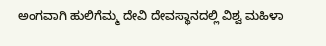ಅಂಗವಾಗಿ ಹುಲಿಗೆಮ್ಮ ದೇವಿ ದೇವಸ್ಥಾನದಲ್ಲಿ ವಿಶ್ವ ಮಹಿಳಾ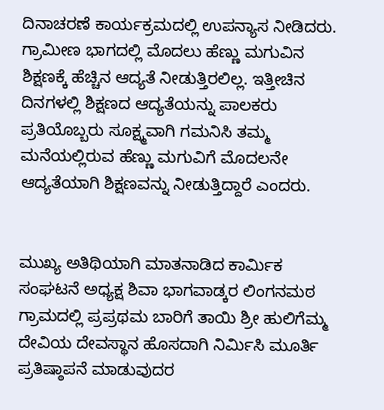ದಿನಾಚರಣೆ ಕಾರ್ಯಕ್ರಮದಲ್ಲಿ ಉಪನ್ಯಾಸ ನೀಡಿದರು. ಗ್ರಾಮೀಣ ಭಾಗದಲ್ಲಿ ಮೊದಲು ಹೆಣ್ಣು ಮಗುವಿನ ಶಿಕ್ಷಣಕ್ಕೆ ಹೆಚ್ಚಿನ ಆದ್ಯತೆ ನೀಡುತ್ತಿರಲಿಲ್ಲ. ಇತ್ತೀಚಿನ ದಿನಗಳಲ್ಲಿ ಶಿಕ್ಷಣದ ಆದ್ಯತೆಯನ್ನು ಪಾಲಕರು ಪ್ರತಿಯೊಬ್ಬರು ಸೂಕ್ಷ್ಮವಾಗಿ ಗಮನಿಸಿ ತಮ್ಮ ಮನೆಯಲ್ಲಿರುವ ಹೆಣ್ಣು ಮಗುವಿಗೆ ಮೊದಲನೇ ಆದ್ಯತೆಯಾಗಿ ಶಿಕ್ಷಣವನ್ನು ನೀಡುತ್ತಿದ್ದಾರೆ ಎಂದರು.


ಮುಖ್ಯ ಅತಿಥಿಯಾಗಿ ಮಾತನಾಡಿದ ಕಾರ್ಮಿಕ ಸಂಘಟನೆ ಅಧ್ಯಕ್ಷ ಶಿವಾ ಭಾಗವಾಡ್ಕರ ಲಿಂಗನಮಠ ಗ್ರಾಮದಲ್ಲಿ ಪ್ರಪ್ರಥಮ ಬಾರಿಗೆ ತಾಯಿ ಶ್ರೀ ಹುಲಿಗೆಮ್ಮ ದೇವಿಯ ದೇವಸ್ಥಾನ ಹೊಸದಾಗಿ ನಿರ್ಮಿಸಿ ಮೂರ್ತಿ ಪ್ರತಿಷ್ಠಾಪನೆ ಮಾಡುವುದರ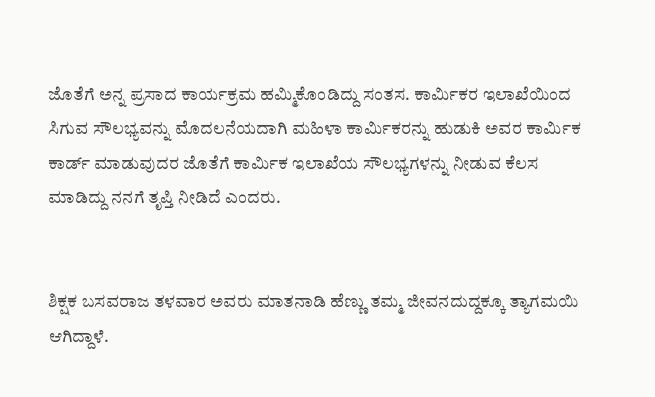ಜೊತೆಗೆ ಅನ್ನ ಪ್ರಸಾದ ಕಾರ್ಯಕ್ರಮ ಹಮ್ಮಿಕೊಂಡಿದ್ದು ಸಂತಸ. ಕಾರ್ಮಿಕರ ಇಲಾಖೆಯಿಂದ ಸಿಗುವ ಸೌಲಭ್ಯವನ್ನು ಮೊದಲನೆಯದಾಗಿ ಮಹಿಳಾ ಕಾರ್ಮಿಕರನ್ನು ಹುಡುಕಿ ಅವರ ಕಾರ್ಮಿಕ ಕಾರ್ಡ್ ಮಾಡುವುದರ ಜೊತೆಗೆ ಕಾರ್ಮಿಕ ಇಲಾಖೆಯ ಸೌಲಭ್ಯಗಳನ್ನು ನೀಡುವ ಕೆಲಸ ಮಾಡಿದ್ದು ನನಗೆ ತೃಪ್ತಿ ನೀಡಿದೆ ಎಂದರು.


ಶಿಕ್ಷಕ ಬಸವರಾಜ ತಳವಾರ ಅವರು ಮಾತನಾಡಿ ಹೆಣ್ಣು ತಮ್ಮ ಜೀವನದುದ್ದಕ್ಕೂ ತ್ಯಾಗಮಯಿ ಆಗಿದ್ದಾಳೆ.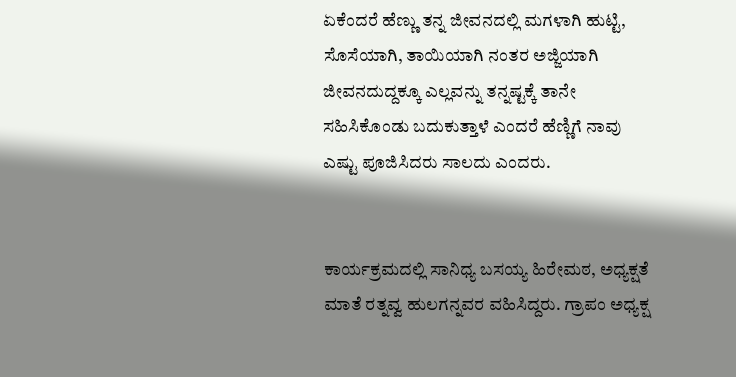ಏಕೆಂದರೆ ಹೆಣ್ಣು ತನ್ನ ಜೀವನದಲ್ಲಿ ಮಗಳಾಗಿ ಹುಟ್ಟಿ, ಸೊಸೆಯಾಗಿ, ತಾಯಿಯಾಗಿ ನಂತರ ಅಜ್ಜಿಯಾಗಿ ಜೀವನದುದ್ದಕ್ಕೂ ಎಲ್ಲವನ್ನು ತನ್ನಷ್ಟಕ್ಕೆ ತಾನೇ ಸಹಿಸಿಕೊಂಡು ಬದುಕುತ್ತಾಳೆ ಎಂದರೆ ಹೆಣ್ಣಿಗೆ ನಾವು ಎಷ್ಟು ಪೂಜಿಸಿದರು ಸಾಲದು ಎಂದರು.


ಕಾರ್ಯಕ್ರಮದಲ್ಲಿ ಸಾನಿಧ್ಯ ಬಸಯ್ಯ ಹಿರೇಮಠ, ಅಧ್ಯಕ್ಷತೆ ಮಾತೆ ರತ್ನವ್ವ ಹುಲಗನ್ನವರ ವಹಿಸಿದ್ದರು. ಗ್ರಾಪಂ ಅಧ್ಯಕ್ಷ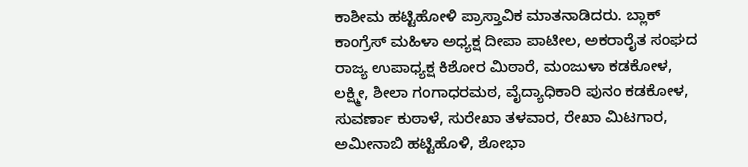ಕಾಶೀಮ ಹಟ್ಟಿಹೋಳಿ ಪ್ರಾಸ್ತಾವಿಕ ಮಾತನಾಡಿದರು. ಬ್ಲಾಕ್ ಕಾಂಗ್ರೆಸ್ ಮಹಿಳಾ ಅಧ್ಯಕ್ಷ ದೀಪಾ ಪಾಟೀಲ, ಅಕರಾರೈತ ಸಂಘದ ರಾಜ್ಯ ಉಪಾಧ್ಯಕ್ಷ ಕಿಶೋರ ಮಿಠಾರೆ, ಮಂಜುಳಾ ಕಡಕೋಳ, ಲಕ್ಷ್ಮೀ, ಶೀಲಾ ಗಂಗಾಧರಮಠ, ವೈದ್ಯಾಧಿಕಾರಿ ಪುನಂ ಕಡಕೋಳ, ಸುವರ್ಣಾ ಕುಠಾಳೆ, ಸುರೇಖಾ ತಳವಾರ, ರೇಖಾ ಮಿಟಗಾರ, ಅಮೀನಾಬಿ ಹಟ್ಟಿಹೊಳಿ, ಶೋಭಾ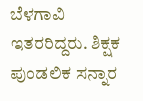ಬೆಳಗಾವಿ ಇತರರಿದ್ದರು. ಶಿಕ್ಷಕ ಪುಂಡಲಿಕ ಸನ್ನಾರ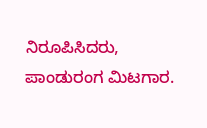ನಿರೂಪಿಸಿದರು, ಪಾಂಡುರಂಗ ಮಿಟಗಾರ.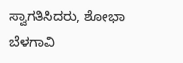ಸ್ವಾಗತಿಸಿದರು, ಶೋಭಾ ಬೆಳಗಾವಿ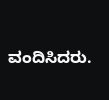ವಂದಿಸಿದರು.